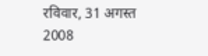रविवार, 31 अगस्त 2008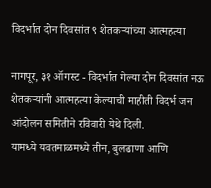विदर्भात दोन दिवसांत ९ शेतकऱ्यांच्या आत्महत्या

नागपूर, ३१ ऑगस्ट - विदर्भात गेल्या दोन दिवसांत नऊ शेतकऱ्यांनी आत्महत्या केल्याची माहीती विदर्भ जन आंदोलन समितीने रविवारी येथे दिली.
यामध्ये यवतमाळमध्ये तीन, बुलढाणा आणि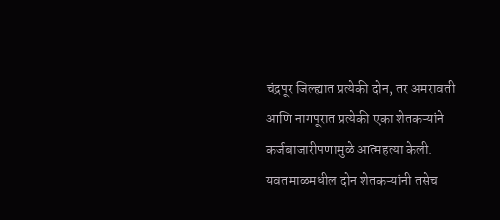चंद्रपूर जिल्ह्यात प्रत्येकी दोन, तर अमरावती आणि नागपूरात प्रत्येकी एका शेतकऱ्यांने कर्जबाजारीपणामुळे आत्महत्या केली.
यवतमाळमधील दोन शेतकऱ्यांनी तसेच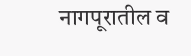नागपूरातील व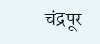चंद्रपूर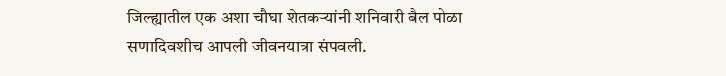जिल्ह्यातील एक अशा चौघा शेतकऱ्यांनी शनिवारी बैल पोळा सणादिवशीच आपली जीवनयात्रा संपवली.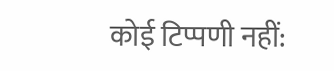कोई टिप्पणी नहीं: